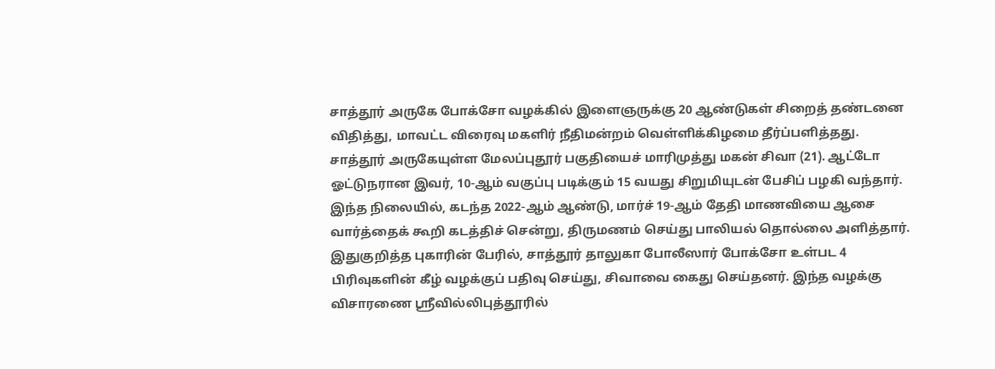சாத்தூர் அருகே போக்சோ வழக்கில் இளைஞருக்கு 20 ஆண்டுகள் சிறைத் தண்டனை விதித்து, மாவட்ட விரைவு மகளிர் நீதிமன்றம் வெள்ளிக்கிழமை தீர்ப்பளித்தது.
சாத்தூர் அருகேயுள்ள மேலப்புதூர் பகுதியைச் மாரிமுத்து மகன் சிவா (21). ஆட்டோ ஓட்டுநரான இவர், 10-ஆம் வகுப்பு படிக்கும் 15 வயது சிறுமியுடன் பேசிப் பழகி வந்தார்.
இந்த நிலையில், கடந்த 2022-ஆம் ஆண்டு, மார்ச் 19-ஆம் தேதி மாணவியை ஆசை வார்த்தைக் கூறி கடத்திச் சென்று, திருமணம் செய்து பாலியல் தொல்லை அளித்தார்.
இதுகுறித்த புகாரின் பேரில், சாத்தூர் தாலுகா போலீஸார் போக்சோ உள்பட 4 பிரிவுகளின் கீழ் வழக்குப் பதிவு செய்து, சிவாவை கைது செய்தனர். இந்த வழக்கு விசாரணை ஸ்ரீவில்லிபுத்தூரில்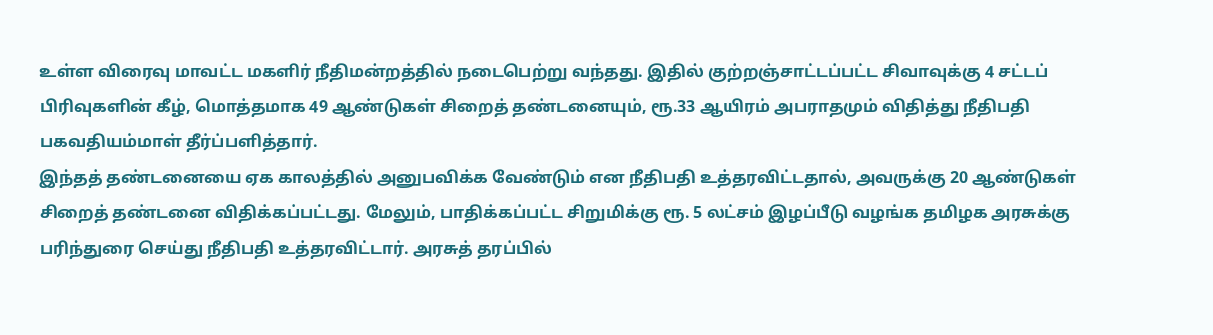உள்ள விரைவு மாவட்ட மகளிர் நீதிமன்றத்தில் நடைபெற்று வந்தது. இதில் குற்றஞ்சாட்டப்பட்ட சிவாவுக்கு 4 சட்டப் பிரிவுகளின் கீழ், மொத்தமாக 49 ஆண்டுகள் சிறைத் தண்டனையும், ரூ.33 ஆயிரம் அபராதமும் விதித்து நீதிபதி பகவதியம்மாள் தீர்ப்பளித்தார்.
இந்தத் தண்டனையை ஏக காலத்தில் அனுபவிக்க வேண்டும் என நீதிபதி உத்தரவிட்டதால், அவருக்கு 20 ஆண்டுகள் சிறைத் தண்டனை விதிக்கப்பட்டது. மேலும், பாதிக்கப்பட்ட சிறுமிக்கு ரூ. 5 லட்சம் இழப்பீடு வழங்க தமிழக அரசுக்கு பரிந்துரை செய்து நீதிபதி உத்தரவிட்டார். அரசுத் தரப்பில்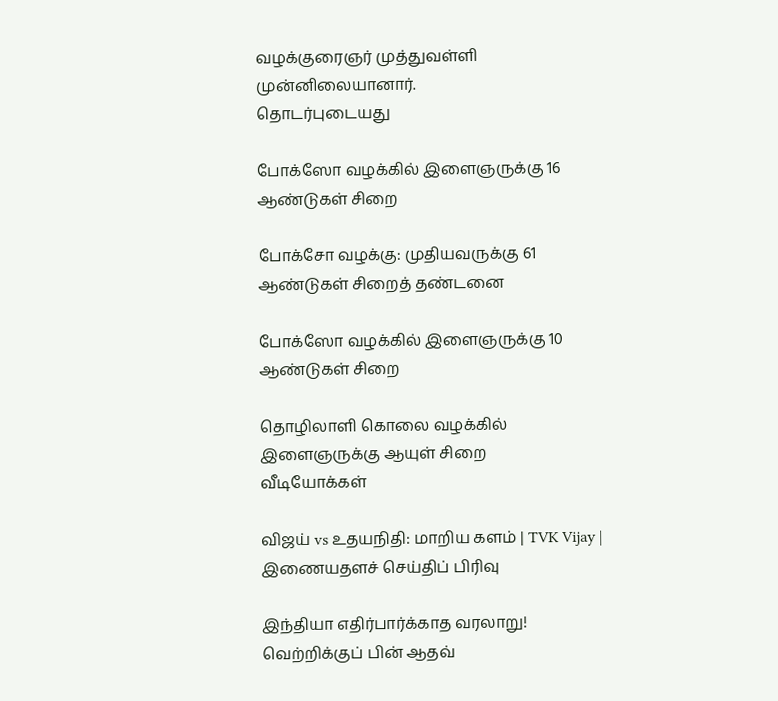வழக்குரைஞர் முத்துவள்ளி முன்னிலையானார்.
தொடர்புடையது

போக்ஸோ வழக்கில் இளைஞருக்கு 16 ஆண்டுகள் சிறை

போக்சோ வழக்கு: முதியவருக்கு 61 ஆண்டுகள் சிறைத் தண்டனை

போக்ஸோ வழக்கில் இளைஞருக்கு 10 ஆண்டுகள் சிறை

தொழிலாளி கொலை வழக்கில் இளைஞருக்கு ஆயுள் சிறை
வீடியோக்கள்

விஜய் vs உதயநிதி: மாறிய களம் | TVK Vijay |
இணையதளச் செய்திப் பிரிவு

இந்தியா எதிர்பார்க்காத வரலாறு! வெற்றிக்குப் பின் ஆதவ்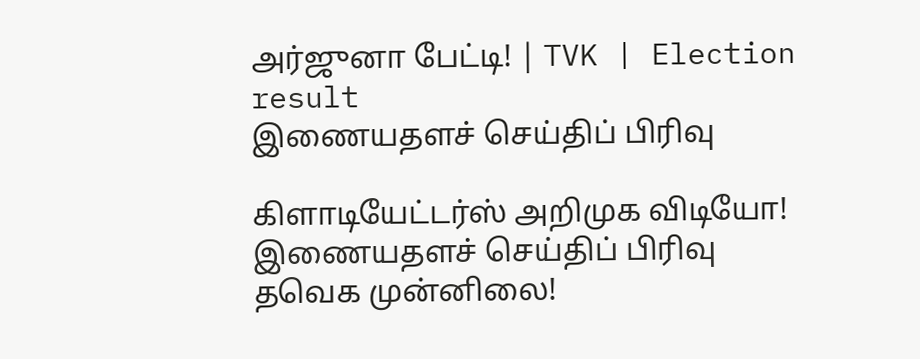அர்ஜுனா பேட்டி! | TVK | Election result
இணையதளச் செய்திப் பிரிவு

கிளாடியேட்டர்ஸ் அறிமுக விடியோ!
இணையதளச் செய்திப் பிரிவு
தவெக முன்னிலை!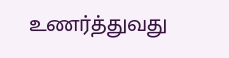உணர்த்துவது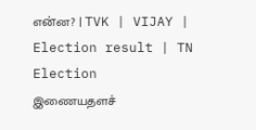என்ன? | TVK | VIJAY | Election result | TN Election
இணையதளச்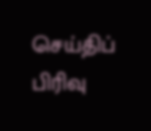செய்திப் பிரிவு